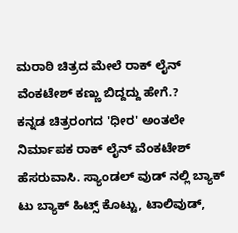ಮರಾಠಿ ಚಿತ್ರದ ಮೇಲೆ ರಾಕ್ ಲೈನ್ ವೆಂಕಟೇಶ್ ಕಣ್ಣು ಬಿದ್ದದ್ದು ಹೇಗೆ.?
ಕನ್ನಡ ಚಿತ್ರರಂಗದ 'ಧೀರ' ಅಂತಲೇ ನಿರ್ಮಾಪಕ ರಾಕ್ ಲೈನ್ ವೆಂಕಟೇಶ್ ಹೆಸರುವಾಸಿ. ಸ್ಯಾಂಡಲ್ ವುಡ್ ನಲ್ಲಿ ಬ್ಯಾಕ್ ಟು ಬ್ಯಾಕ್ ಹಿಟ್ಸ್ ಕೊಟ್ಟು, ಟಾಲಿವುಡ್,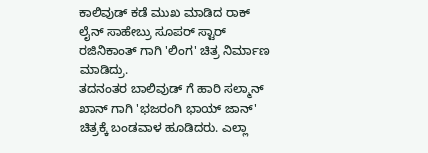ಕಾಲಿವುಡ್ ಕಡೆ ಮುಖ ಮಾಡಿದ ರಾಕ್ ಲೈನ್ ಸಾಹೇಬ್ರು ಸೂಪರ್ ಸ್ಟಾರ್ ರಜಿನಿಕಾಂತ್ ಗಾಗಿ 'ಲಿಂಗ' ಚಿತ್ರ ನಿರ್ಮಾಣ ಮಾಡಿದ್ರು.
ತದನಂತರ ಬಾಲಿವುಡ್ ಗೆ ಹಾರಿ ಸಲ್ಮಾನ್ ಖಾನ್ ಗಾಗಿ 'ಭಜರಂಗಿ ಭಾಯ್ ಜಾನ್' ಚಿತ್ರಕ್ಕೆ ಬಂಡವಾಳ ಹೂಡಿದರು. ಎಲ್ಲಾ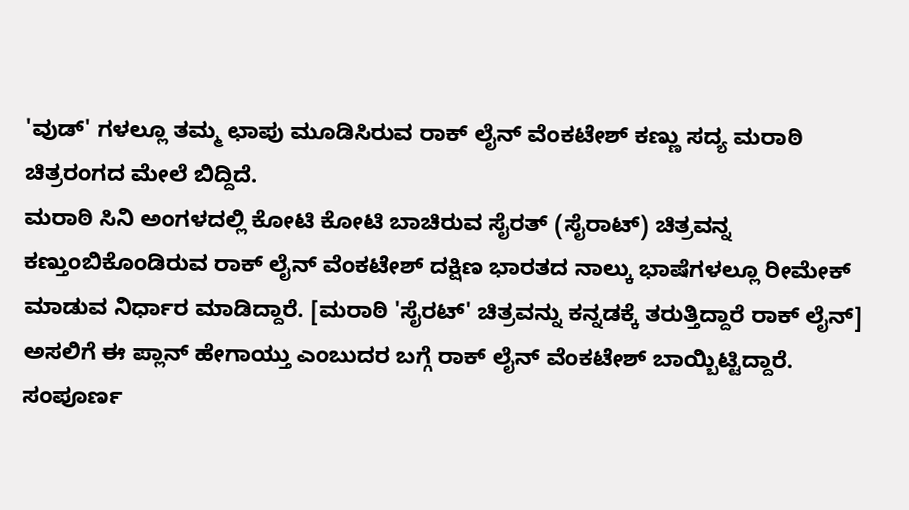'ವುಡ್' ಗಳಲ್ಲೂ ತಮ್ಮ ಛಾಪು ಮೂಡಿಸಿರುವ ರಾಕ್ ಲೈನ್ ವೆಂಕಟೇಶ್ ಕಣ್ಣು ಸದ್ಯ ಮರಾಠಿ ಚಿತ್ರರಂಗದ ಮೇಲೆ ಬಿದ್ದಿದೆ.
ಮರಾಠಿ ಸಿನಿ ಅಂಗಳದಲ್ಲಿ ಕೋಟಿ ಕೋಟಿ ಬಾಚಿರುವ ಸೈರತ್ (ಸೈರಾಟ್) ಚಿತ್ರವನ್ನ ಕಣ್ತುಂಬಿಕೊಂಡಿರುವ ರಾಕ್ ಲೈನ್ ವೆಂಕಟೇಶ್ ದಕ್ಷಿಣ ಭಾರತದ ನಾಲ್ಕು ಭಾಷೆಗಳಲ್ಲೂ ರೀಮೇಕ್ ಮಾಡುವ ನಿರ್ಧಾರ ಮಾಡಿದ್ದಾರೆ. [ಮರಾಠಿ 'ಸೈರಟ್' ಚಿತ್ರವನ್ನು ಕನ್ನಡಕ್ಕೆ ತರುತ್ತಿದ್ದಾರೆ ರಾಕ್ ಲೈನ್]
ಅಸಲಿಗೆ ಈ ಪ್ಲಾನ್ ಹೇಗಾಯ್ತು ಎಂಬುದರ ಬಗ್ಗೆ ರಾಕ್ ಲೈನ್ ವೆಂಕಟೇಶ್ ಬಾಯ್ಬಿಟ್ಟಿದ್ದಾರೆ. ಸಂಪೂರ್ಣ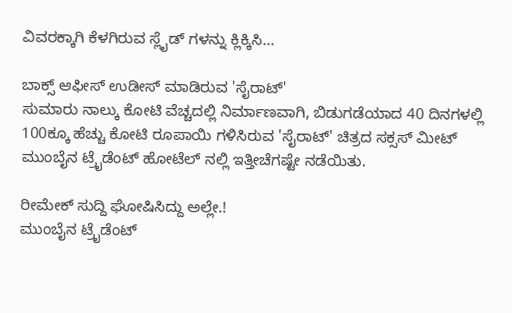ವಿವರಕ್ಕಾಗಿ ಕೆಳಗಿರುವ ಸ್ಲೈಡ್ ಗಳನ್ನು ಕ್ಲಿಕ್ಕಿಸಿ...

ಬಾಕ್ಸ್ ಆಫೀಸ್ ಉಡೀಸ್ ಮಾಡಿರುವ 'ಸೈರಾಟ್'
ಸುಮಾರು ನಾಲ್ಕು ಕೋಟಿ ವೆಚ್ಚದಲ್ಲಿ ನಿರ್ಮಾಣವಾಗಿ, ಬಿಡುಗಡೆಯಾದ 40 ದಿನಗಳಲ್ಲಿ 100ಕ್ಕೂ ಹೆಚ್ಚು ಕೋಟಿ ರೂಪಾಯಿ ಗಳಿಸಿರುವ 'ಸೈರಾಟ್' ಚಿತ್ರದ ಸಕ್ಸಸ್ ಮೀಟ್ ಮುಂಬೈನ ಟ್ರೈಡೆಂಟ್ ಹೋಟೆಲ್ ನಲ್ಲಿ ಇತ್ತೀಚೆಗಷ್ಟೇ ನಡೆಯಿತು.

ರೀಮೇಕ್ ಸುದ್ದಿ ಘೋಷಿಸಿದ್ದು ಅಲ್ಲೇ.!
ಮುಂಬೈನ ಟ್ರೈಡೆಂಟ್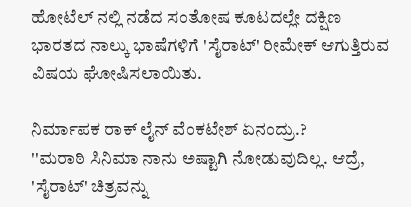ಹೋಟೆಲ್ ನಲ್ಲಿ ನಡೆದ ಸಂತೋಷ ಕೂಟದಲ್ಲೇ ದಕ್ಷಿಣ ಭಾರತದ ನಾಲ್ಕು ಭಾಷೆಗಳಿಗೆ 'ಸೈರಾಟ್' ರೀಮೇಕ್ ಆಗುತ್ತಿರುವ ವಿಷಯ ಘೋಷಿಸಲಾಯಿತು.

ನಿರ್ಮಾಪಕ ರಾಕ್ ಲೈನ್ ವೆಂಕಟೇಶ್ ಏನಂದ್ರು.?
''ಮರಾಠಿ ಸಿನಿಮಾ ನಾನು ಅಷ್ಟಾಗಿ ನೋಡುವುದಿಲ್ಲ. ಆದ್ರೆ, 'ಸೈರಾಟ್' ಚಿತ್ರವನ್ನು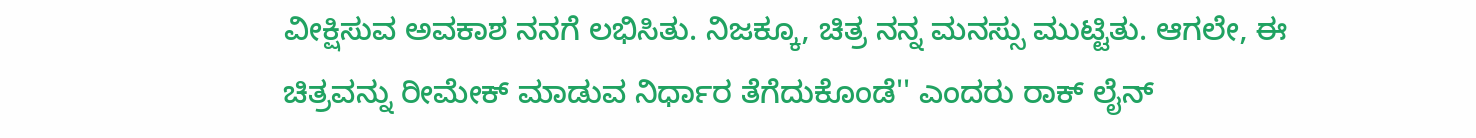ವೀಕ್ಷಿಸುವ ಅವಕಾಶ ನನಗೆ ಲಭಿಸಿತು. ನಿಜಕ್ಕೂ, ಚಿತ್ರ ನನ್ನ ಮನಸ್ಸು ಮುಟ್ಟಿತು. ಆಗಲೇ, ಈ ಚಿತ್ರವನ್ನು ರೀಮೇಕ್ ಮಾಡುವ ನಿರ್ಧಾರ ತೆಗೆದುಕೊಂಡೆ'' ಎಂದರು ರಾಕ್ ಲೈನ್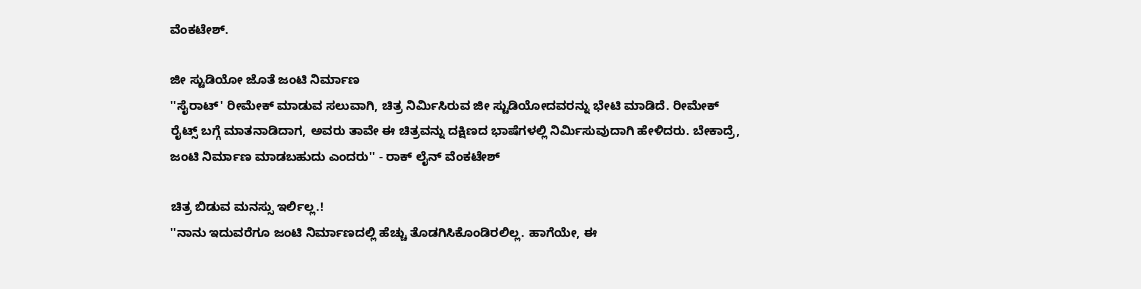ವೆಂಕಟೇಶ್.

ಜೀ ಸ್ಟುಡಿಯೋ ಜೊತೆ ಜಂಟಿ ನಿರ್ಮಾಣ
''ಸೈರಾಟ್' ರೀಮೇಕ್ ಮಾಡುವ ಸಲುವಾಗಿ, ಚಿತ್ರ ನಿರ್ಮಿಸಿರುವ ಜೀ ಸ್ಟುಡಿಯೋದವರನ್ನು ಭೇಟಿ ಮಾಡಿದೆ. ರೀಮೇಕ್ ರೈಟ್ಸ್ ಬಗ್ಗೆ ಮಾತನಾಡಿದಾಗ, ಅವರು ತಾವೇ ಈ ಚಿತ್ರವನ್ನು ದಕ್ಷಿಣದ ಭಾಷೆಗಳಲ್ಲಿ ನಿರ್ಮಿಸುವುದಾಗಿ ಹೇಳಿದರು. ಬೇಕಾದ್ರೆ, ಜಂಟಿ ನಿರ್ಮಾಣ ಮಾಡಬಹುದು ಎಂದರು'' - ರಾಕ್ ಲೈನ್ ವೆಂಕಟೇಶ್

ಚಿತ್ರ ಬಿಡುವ ಮನಸ್ಸು ಇರ್ಲಿಲ್ಲ.!
''ನಾನು ಇದುವರೆಗೂ ಜಂಟಿ ನಿರ್ಮಾಣದಲ್ಲಿ ಹೆಚ್ಚು ತೊಡಗಿಸಿಕೊಂಡಿರಲಿಲ್ಲ. ಹಾಗೆಯೇ, ಈ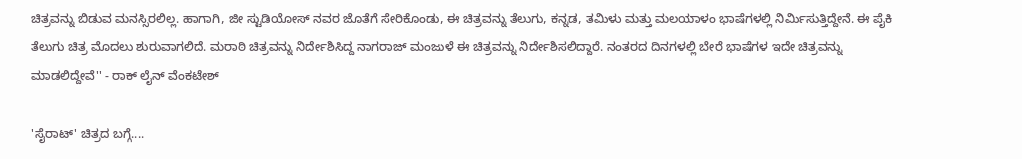ಚಿತ್ರವನ್ನು ಬಿಡುವ ಮನಸ್ಸಿರಲಿಲ್ಲ. ಹಾಗಾಗಿ, ಜೀ ಸ್ಟುಡಿಯೋಸ್ ನವರ ಜೊತೆಗೆ ಸೇರಿಕೊಂಡು, ಈ ಚಿತ್ರವನ್ನು ತೆಲುಗು, ಕನ್ನಡ, ತಮಿಳು ಮತ್ತು ಮಲಯಾಳಂ ಭಾಷೆಗಳಲ್ಲಿ ನಿರ್ಮಿಸುತ್ತಿದ್ದೇನೆ. ಈ ಪೈಕಿ ತೆಲುಗು ಚಿತ್ರ ಮೊದಲು ಶುರುವಾಗಲಿದೆ. ಮರಾಠಿ ಚಿತ್ರವನ್ನು ನಿರ್ದೇಶಿಸಿದ್ದ ನಾಗರಾಜ್ ಮಂಜುಳೆ ಈ ಚಿತ್ರವನ್ನು ನಿರ್ದೇಶಿಸಲಿದ್ದಾರೆ. ನಂತರದ ದಿನಗಳಲ್ಲಿ ಬೇರೆ ಭಾಷೆಗಳ ಇದೇ ಚಿತ್ರವನ್ನು ಮಾಡಲಿದ್ದೇವೆ'' - ರಾಕ್ ಲೈನ್ ವೆಂಕಟೇಶ್

'ಸೈರಾಟ್' ಚಿತ್ರದ ಬಗ್ಗೆ....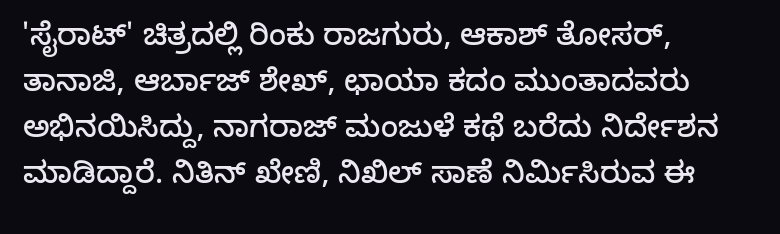'ಸೈರಾಟ್' ಚಿತ್ರದಲ್ಲಿ ರಿಂಕು ರಾಜಗುರು, ಆಕಾಶ್ ತೋಸರ್, ತಾನಾಜಿ, ಆರ್ಬಾಜ್ ಶೇಖ್, ಛಾಯಾ ಕದಂ ಮುಂತಾದವರು ಅಭಿನಯಿಸಿದ್ದು, ನಾಗರಾಜ್ ಮಂಜುಳೆ ಕಥೆ ಬರೆದು ನಿರ್ದೇಶನ ಮಾಡಿದ್ದಾರೆ. ನಿತಿನ್ ಖೇಣಿ, ನಿಖಿಲ್ ಸಾಣೆ ನಿರ್ಮಿಸಿರುವ ಈ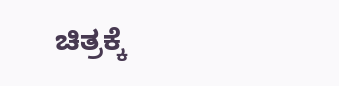ಚಿತ್ರಕ್ಕೆ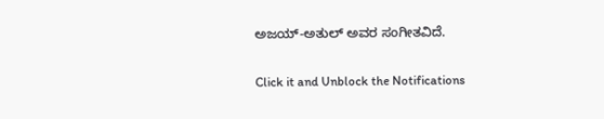ಅಜಯ್-ಅತುಲ್ ಅವರ ಸಂಗೀತವಿದೆ.


Click it and Unblock the Notifications